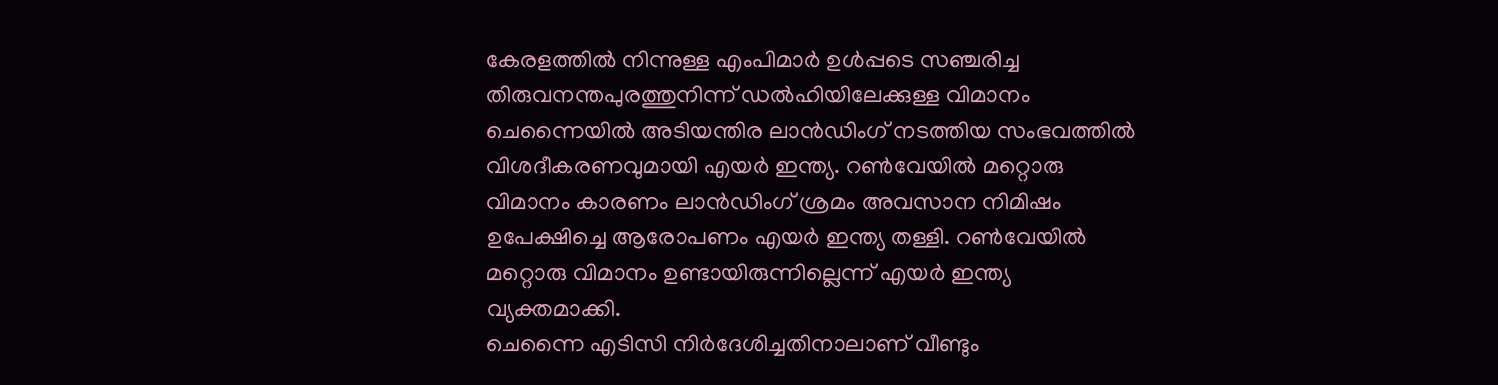കേരളത്തിൽ നിന്നുള്ള എംപിമാർ ഉൾപ്പടെ സഞ്ചരിച്ച തിരുവനന്തപുരത്തുനിന്ന് ഡൽഹിയിലേക്കുള്ള വിമാനം ചെന്നൈയിൽ അടിയന്തിര ലാൻഡിംഗ് നടത്തിയ സംഭവത്തിൽ വിശദീകരണവുമായി എയർ ഇന്ത്യ. റൺവേയിൽ മറ്റൊരു വിമാനം കാരണം ലാൻഡിംഗ് ശ്രമം അവസാന നിമിഷം ഉപേക്ഷിച്ചെ ആരോപണം എയർ ഇന്ത്യ തള്ളി. റൺവേയിൽ മറ്റൊരു വിമാനം ഉണ്ടായിരുന്നില്ലെന്ന് എയർ ഇന്ത്യ വ്യക്തമാക്കി.
ചെന്നൈ എടിസി നിർദേശിച്ചതിനാലാണ് വീണ്ടും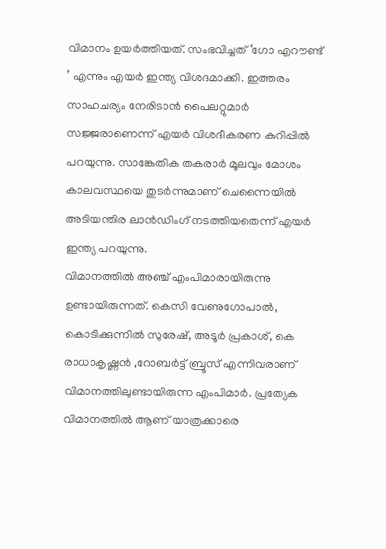വിമാനം ഉയർത്തിയത്. സംഭവിച്ചത് ‘ഗോ എറൗണ്ട് ’ എന്നും എയർ ഇന്ത്യ വിശദമാക്കി. ഇത്തരം സാഹചര്യം നേരിടാൻ പൈലറ്റുമാർ സജ്ജരാണെന്ന് എയർ വിശദീകരണ കുറിപ്പിൽ പറയുന്നു. സാങ്കേതിക തകരാർ മൂലവും മോശം കാലവസ്ഥയെ തുടർന്നുമാണ് ചെന്നൈയിൽ അടിയന്തിര ലാൻഡിംഗ് നടത്തിയതെന്ന് എയർ ഇന്ത്യ പറയുന്നു.
വിമാനത്തിൽ അഞ്ച് എംപിമാരായിരുന്നു ഉണ്ടായിരുന്നത്. കെസി വേണുഗോപാൽ, കൊടിക്കുന്നിൽ സുരേഷ്, അടൂർ പ്രകാശ്, കെ രാധാകൃഷ്ണൻ ,റോബർട്ട് ബ്രൂസ് എന്നിവരാണ് വിമാനത്തിലുണ്ടായിരുന്ന എംപിമാർ. പ്രത്യേക വിമാനത്തിൽ ആണ് യാത്രക്കാരെ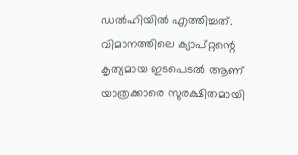ഡൽഹിയിൽ എത്തിച്ചത്. വിമാനത്തിലെ ക്യാപ്റ്റന്റെ കൃത്യമായ ഇടപെടൽ ആണ് യാത്രക്കാരെ സുരക്ഷിതമായി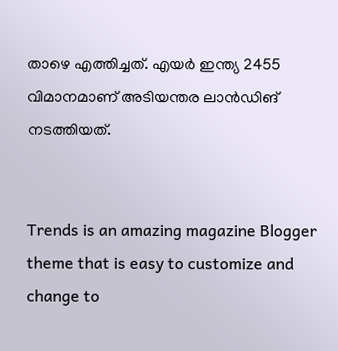താഴെ എത്തിച്ചത്. എയർ ഇന്ത്യ 2455 വിമാനമാണ് അടിയന്തര ലാൻഡിങ് നടത്തിയത്.


Trends is an amazing magazine Blogger theme that is easy to customize and change to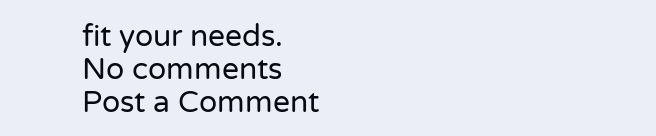fit your needs.
No comments
Post a Comment